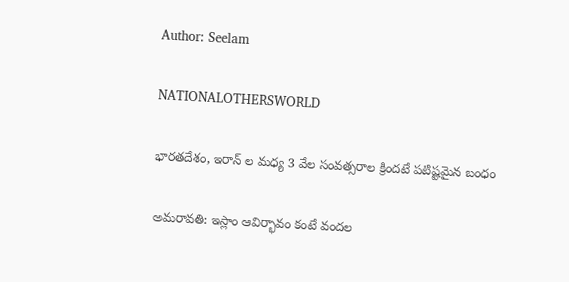Author: Seelam

NATIONALOTHERSWORLD

భారతదేశం, ఇరాన్ ల మధ్య 3 వేల సంవత్సరాల క్రిందటే పటిష్టమైన బంధం

అమరావతి: ఇస్లాం ఆవిర్భావం కంటే వందల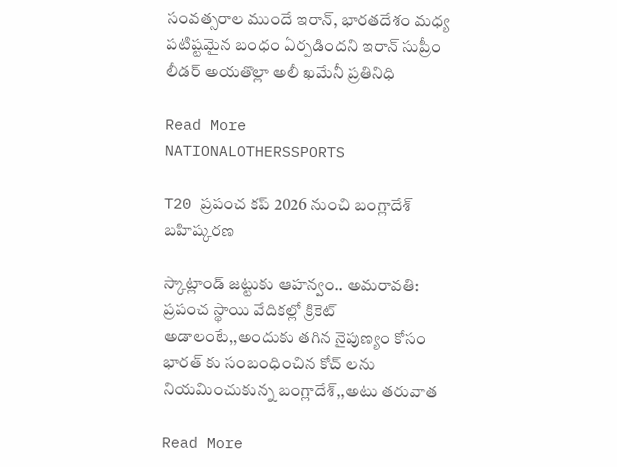సంవత్సరాల ముందే ఇరాన్, భారతదేశం మధ్య పటిష్టమైన బంధం ఏర్పడిందని ఇరాన్ సుప్రీం లీడర్ అయతొల్లా అలీ ఖమేనీ ప్రతినిధి

Read More
NATIONALOTHERSSPORTS

T20 ప్రపంచ కప్ 2026 నుంచి బంగ్లాదేశ్ బహిష్కరణ

స్కాట్లాండ్‌ జట్టుకు ఆహన్వం.. అమరావతి: ప్రపంచ స్థాయి వేదికల్లో క్రికెట్ అడాలంటే,,అందుకు తగిన నైపుణ్యం కోసం భారత్ కు సంబంధించిన కోచ్ లను నియమించుకున్న బంగ్లాదేశ్,,అటు తరువాత

Read More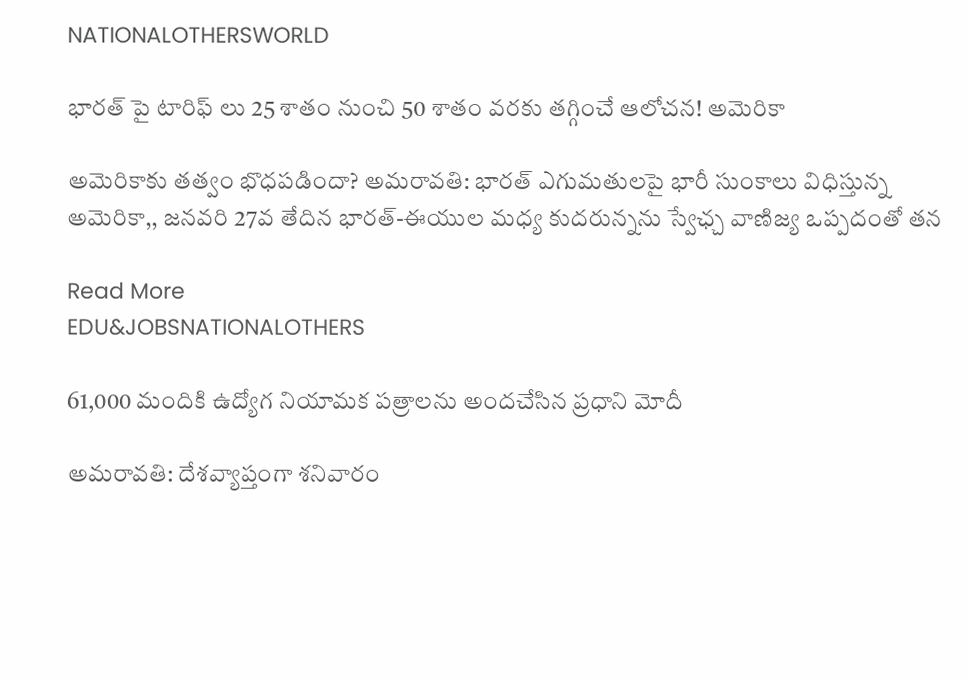NATIONALOTHERSWORLD

భారత్ పై టారిఫ్ లు 25 శాతం నుంచి 50 శాతం వరకు తగ్గించే ఆలోచన! అమెరికా

అమెరికాకు తత్వం భొధపడిందా? అమరావతి: భారత్ ఎగుమతులపై భారీ సుంకాలు విధిస్తున్న అమెరికా,, జనవరి 27వ తేదిన భారత్-ఈయుల మధ్య కుదరున్నను స్వేఛ్చ వాణిజ్య ఒప్పదంతో తన

Read More
EDU&JOBSNATIONALOTHERS

61,000 మందికి ఉద్యోగ నియామక పత్రాలను అందచేసిన ప్రధాని మోదీ

అమరావతి: దేశవ్యాప్తంగా శనివారం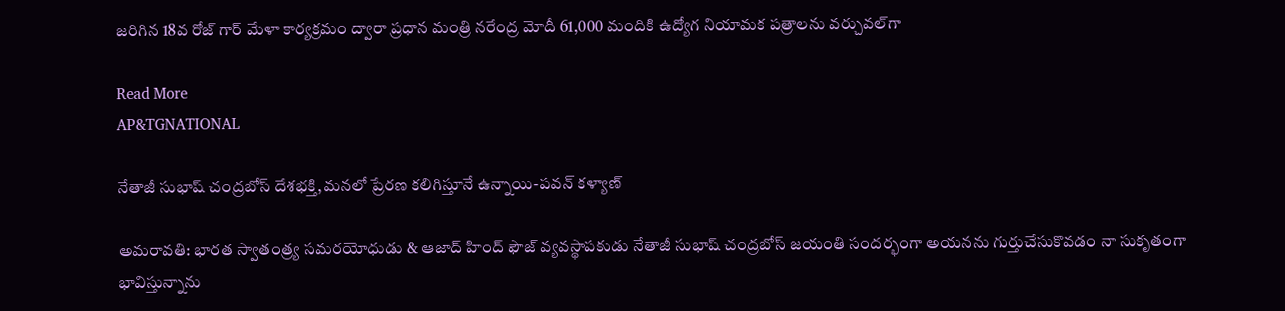జరిగిన 18వ రోజ్ గార్ మేళా కార్యక్రమం ద్వారా ప్రధాన మంత్రి నరేంద్ర మోదీ 61,000 మందికి ఉద్యోగ నియామక పత్రాలను వర్చువల్‌గా

Read More
AP&TGNATIONAL

నేతాజీ సుభాష్ చంద్రబోస్‌ దేశభక్తి,మనలో ప్రేరణ కలిగిస్తూనే ఉన్నాయి-పవన్ కళ్యాణ్

అమరావతి: భారత స్వాతంత్ర్య సమరయోధుడు & ఆజాద్ హింద్ ఫౌజ్ వ్యవస్థాపకుడు నేతాజీ సుభాష్ చంద్రబోస్‌ జయంతి సందర్భంగా అయనను గుర్తుచేసుకొవడం నా సుకృతంగా భావిస్తున్నాను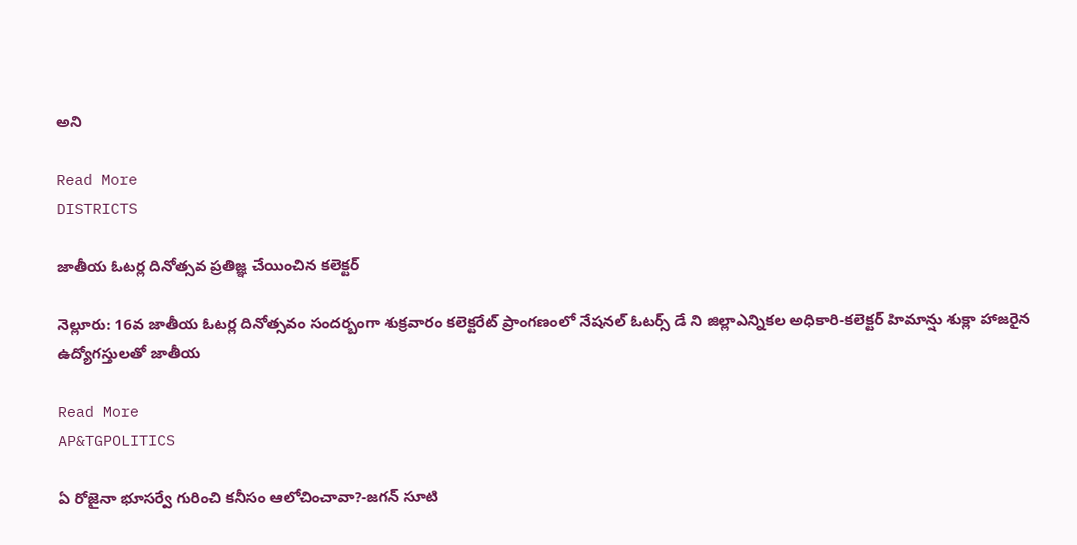అని

Read More
DISTRICTS

జాతీయ ఓటర్ల దినోత్సవ ప్రతిజ్ఞ చేయించిన కలెక్టర్

నెల్లూరు: 16వ జాతీయ ఓటర్ల దినోత్సవం సందర్బంగా శుక్రవారం కలెక్టరేట్ ప్రాంగణంలో నేషనల్ ఓటర్స్ డే ని జిల్లాఎన్నికల అధికారి-కలెక్టర్ హిమాన్షు శుక్లా హాజరైన ఉద్యోగస్తులతో జాతీయ

Read More
AP&TGPOLITICS

ఏ రోజైనా భూసర్వే గురించి కనీసం ఆలోచించావా?-జగన్‌ సూటి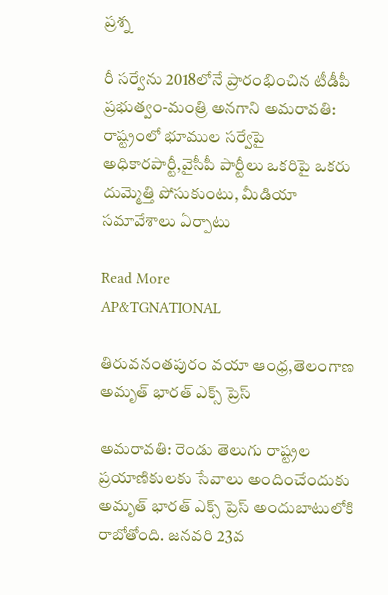ప్రశ్న

రీ సర్వేను 2018లోనే ప్రారంభించిన టీడీపీ ప్రభుత్వం-మంత్రి అనగాని అమరావతి: రాష్ట్రంలో భూముల సర్వేపై అధికారపార్టీ,వైసీపీ పార్టీలు ఒకరిపై ఒకరు దుమ్మెత్తి పోసుకుంటు, మీడియా సమావేశాలు ఏర్పాటు

Read More
AP&TGNATIONAL

తిరువనంతపురం వయా ఆంధ్ర,తెలంగాణ అమృత్ భారత్ ఎక్స్‌ ప్రెస్

అమరావతి: రెండు తెలుగు రాష్ట్రల ప్రయాణికులకు సేవాలు అందించేందుకు అమృత్ భారత్ ఎక్స్‌ ప్రెస్ అందుబాటులోకి రాబోతోంది. జనవరి 23వ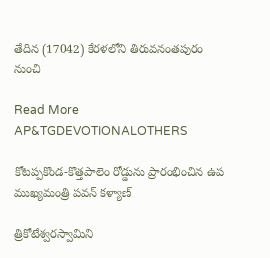తేదిన (17042) కేరళలోని తిరువనంతపురం నుంచి

Read More
AP&TGDEVOTIONALOTHERS

కోటప్పకొండ-కొత్తపాలెం రోడ్డును ప్రారంభించిన ఉప ముఖ్యమంత్రి పవన్ కళ్యాణ్

త్రికోటేశ్వరస్వామిని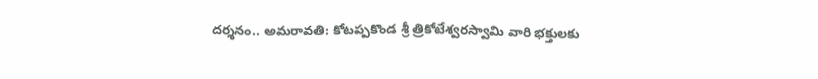దర్శనం.. అమరావతి: కోటప్పకొండ శ్రీ త్రికోటేశ్వరస్వామి వారి భక్తులకు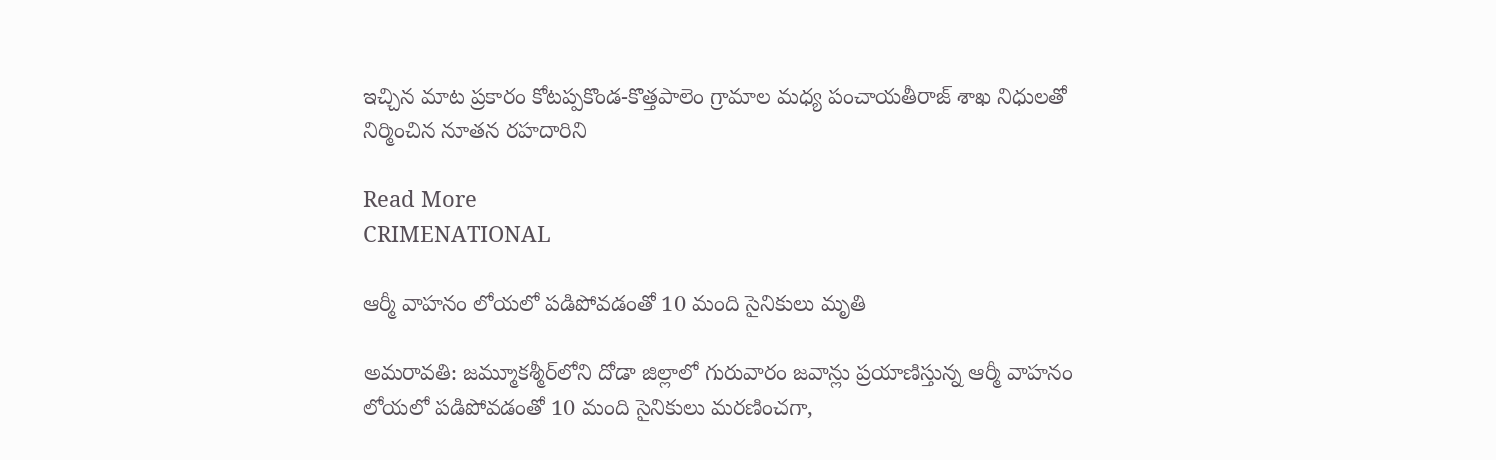ఇచ్చిన మాట ప్రకారం కోటప్పకొండ-కొత్తపాలెం గ్రామాల మధ్య పంచాయతీరాజ్ శాఖ నిధులతో నిర్మించిన నూతన రహదారిని

Read More
CRIMENATIONAL

ఆర్మీ వాహ‌నం లోయ‌లో ప‌డిపోవడంతో 10 మంది సైనికులు మృతి

అమరావతి: జ‌మ్మూక‌శ్మీర్‌లోని దోడా జిల్లాలో గురువారం జవాన్లు ప్రయాణిస్తున్న ఆర్మీ వాహ‌నం లోయ‌లో ప‌డిపోవడంతో 10 మంది సైనికులు మ‌ర‌ణించ‌గా,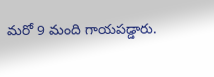మ‌రో 9 మంది గాయ‌ప‌డ్డారు.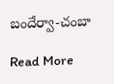బందేర్వా-చంబా

Read More